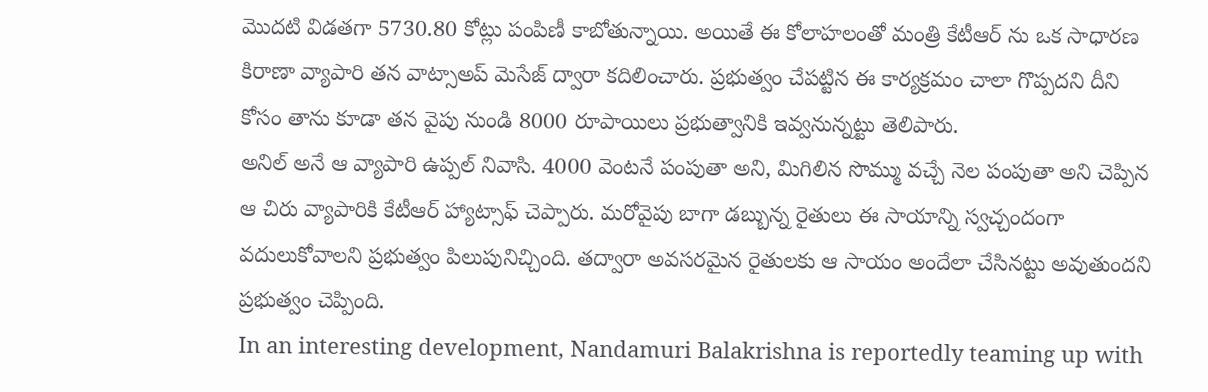మొదటి విడతగా 5730.80 కోట్లు పంపిణీ కాబోతున్నాయి. అయితే ఈ కోలాహలంతో మంత్రి కేటీఆర్ ను ఒక సాధారణ కిరాణా వ్యాపారి తన వాట్సాఅప్ మెసేజ్ ద్వారా కదిలించారు. ప్రభుత్వం చేపట్టిన ఈ కార్యక్రమం చాలా గొప్పదని దీని కోసం తాను కూడా తన వైపు నుండి 8000 రూపాయిలు ప్రభుత్వానికి ఇవ్వనున్నట్టు తెలిపారు.
అనిల్ అనే ఆ వ్యాపారి ఉప్పల్ నివాసి. 4000 వెంటనే పంపుతా అని, మిగిలిన సొమ్ము వచ్చే నెల పంపుతా అని చెప్పిన ఆ చిరు వ్యాపారికి కేటీఆర్ హ్యాట్సాఫ్ చెప్పారు. మరోవైపు బాగా డబ్బున్న రైతులు ఈ సాయాన్ని స్వచ్చందంగా వదులుకోవాలని ప్రభుత్వం పిలుపునిచ్చింది. తద్వారా అవసరమైన రైతులకు ఆ సాయం అందేలా చేసినట్టు అవుతుందని ప్రభుత్వం చెప్పింది.
In an interesting development, Nandamuri Balakrishna is reportedly teaming up with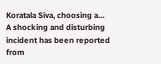Koratala Siva, choosing a…
A shocking and disturbing incident has been reported from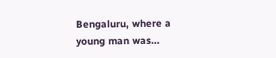Bengaluru, where a young man was…